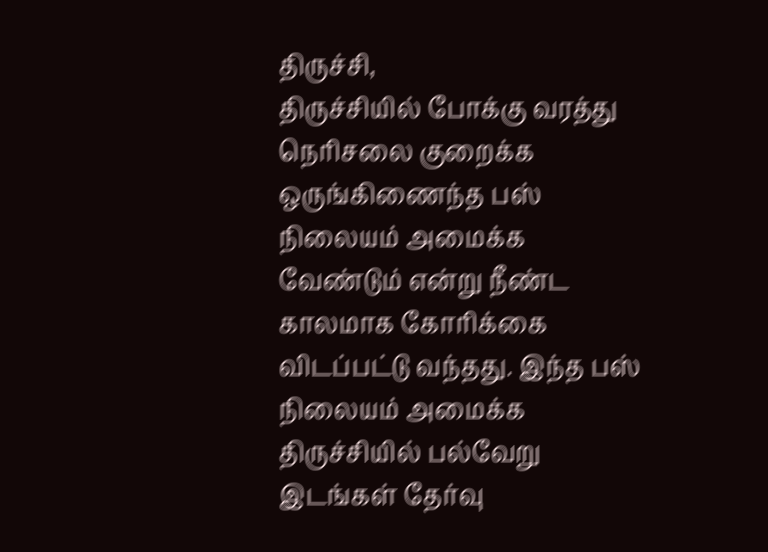திருச்சி,
திருச்சியில் போக்கு வரத்து நெரிசலை குறைக்க ஒருங்கிணைந்த பஸ் நிலையம் அமைக்க வேண்டும் என்று நீண்ட காலமாக கோரிக்கை விடப்பட்டு வந்தது. இந்த பஸ் நிலையம் அமைக்க திருச்சியில் பல்வேறு இடங்கள் தேர்வு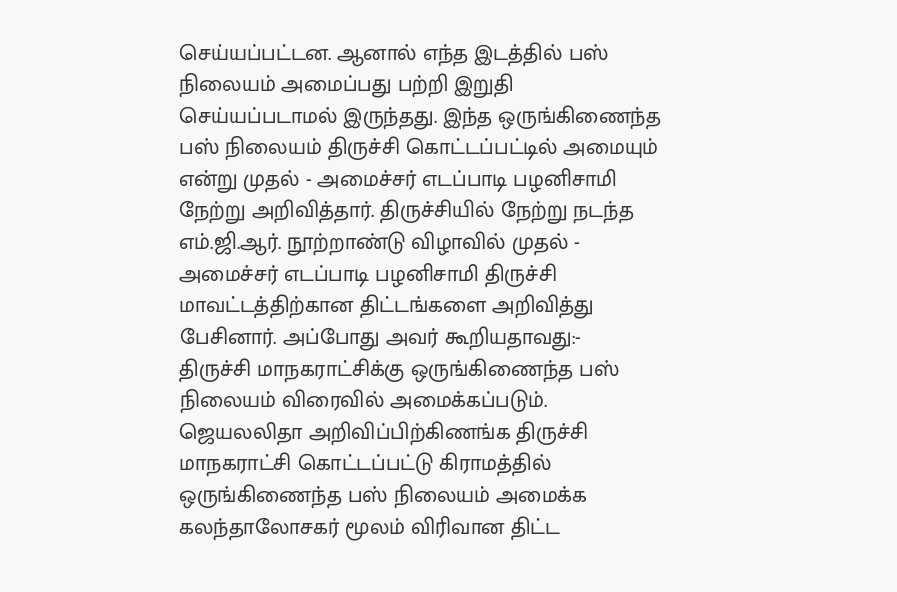செய்யப்பட்டன. ஆனால் எந்த இடத்தில் பஸ் நிலையம் அமைப்பது பற்றி இறுதி செய்யப்படாமல் இருந்தது. இந்த ஒருங்கிணைந்த பஸ் நிலையம் திருச்சி கொட்டப்பட்டில் அமையும் என்று முதல் - அமைச்சர் எடப்பாடி பழனிசாமி நேற்று அறிவித்தார். திருச்சியில் நேற்று நடந்த எம்.ஜி.ஆர். நூற்றாண்டு விழாவில் முதல் - அமைச்சர் எடப்பாடி பழனிசாமி திருச்சி மாவட்டத்திற்கான திட்டங்களை அறிவித்து பேசினார். அப்போது அவர் கூறியதாவது:-
திருச்சி மாநகராட்சிக்கு ஒருங்கிணைந்த பஸ் நிலையம் விரைவில் அமைக்கப்படும். ஜெயலலிதா அறிவிப்பிற்கிணங்க திருச்சி மாநகராட்சி கொட்டப்பட்டு கிராமத்தில் ஒருங்கிணைந்த பஸ் நிலையம் அமைக்க கலந்தாலோசகர் மூலம் விரிவான திட்ட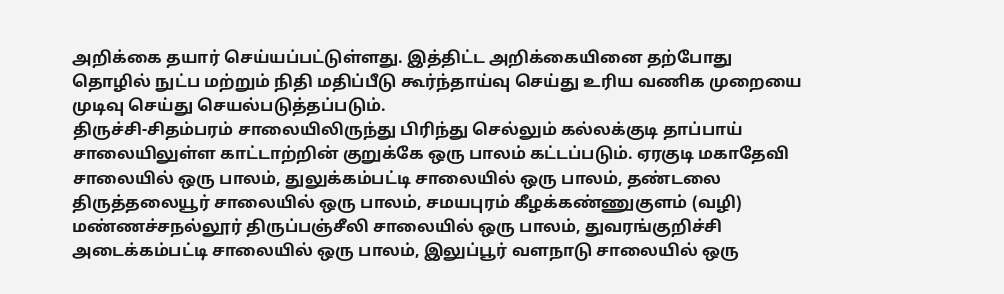அறிக்கை தயார் செய்யப்பட்டுள்ளது. இத்திட்ட அறிக்கையினை தற்போது தொழில் நுட்ப மற்றும் நிதி மதிப்பீடு கூர்ந்தாய்வு செய்து உரிய வணிக முறையை முடிவு செய்து செயல்படுத்தப்படும்.
திருச்சி-சிதம்பரம் சாலையிலிருந்து பிரிந்து செல்லும் கல்லக்குடி தாப்பாய் சாலையிலுள்ள காட்டாற்றின் குறுக்கே ஒரு பாலம் கட்டப்படும். ஏரகுடி மகாதேவி சாலையில் ஒரு பாலம், துலுக்கம்பட்டி சாலையில் ஒரு பாலம், தண்டலை திருத்தலையூர் சாலையில் ஒரு பாலம், சமயபுரம் கீழக்கண்ணுகுளம் (வழி) மண்ணச்சநல்லூர் திருப்பஞ்சீலி சாலையில் ஒரு பாலம், துவரங்குறிச்சி அடைக்கம்பட்டி சாலையில் ஒரு பாலம், இலுப்பூர் வளநாடு சாலையில் ஒரு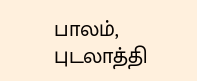பாலம், புடலாத்தி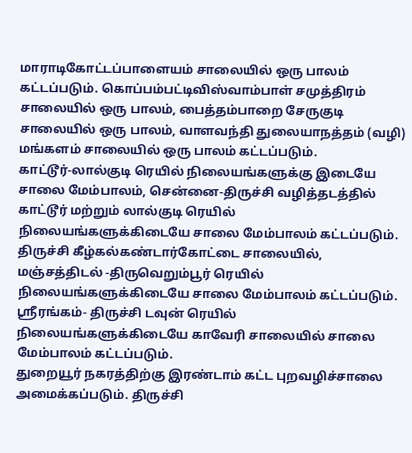மாராடிகோட்டப்பாளையம் சாலையில் ஒரு பாலம் கட்டப்படும். கொப்பம்பட்டிவிஸ்வாம்பாள் சமுத்திரம் சாலையில் ஒரு பாலம், பைத்தம்பாறை சேருகுடி சாலையில் ஒரு பாலம், வாளவந்தி துலையாநத்தம் (வழி) மங்களம் சாலையில் ஒரு பாலம் கட்டப்படும்.
காட்டூர்-லால்குடி ரெயில் நிலையங்களுக்கு இடையே சாலை மேம்பாலம், சென்னை-திருச்சி வழித்தடத்தில் காட்டூர் மற்றும் லால்குடி ரெயில் நிலையங்களுக்கிடையே சாலை மேம்பாலம் கட்டப்படும். திருச்சி கீழ்கல்கண்டார்கோட்டை சாலையில், மஞ்சத்திடல் -திருவெறும்பூர் ரெயில் நிலையங்களுக்கிடையே சாலை மேம்பாலம் கட்டப்படும். ஸ்ரீரங்கம்- திருச்சி டவுன் ரெயில் நிலையங்களுக்கிடையே காவேரி சாலையில் சாலை மேம்பாலம் கட்டப்படும்.
துறையூர் நகரத்திற்கு இரண்டாம் கட்ட புறவழிச்சாலை அமைக்கப்படும். திருச்சி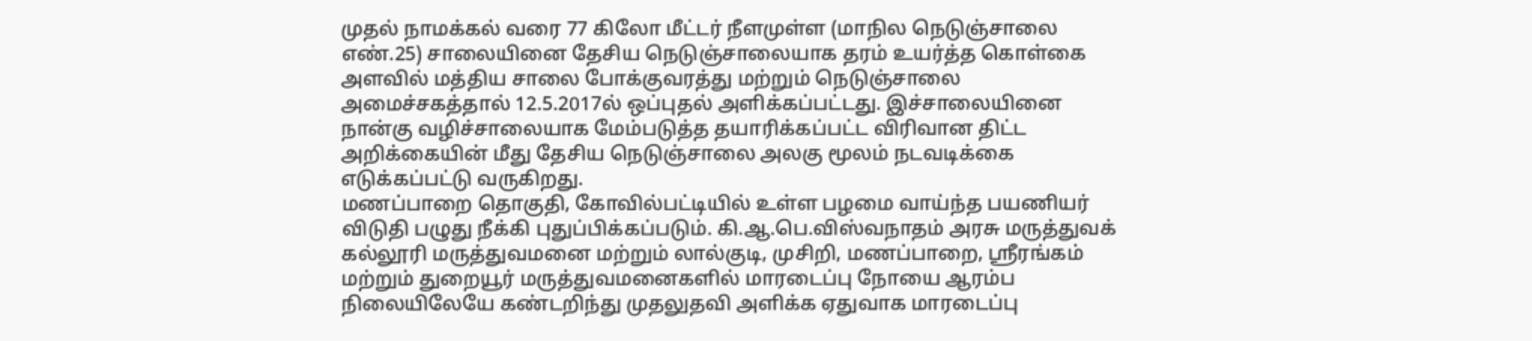முதல் நாமக்கல் வரை 77 கிலோ மீட்டர் நீளமுள்ள (மாநில நெடுஞ்சாலை எண்.25) சாலையினை தேசிய நெடுஞ்சாலையாக தரம் உயர்த்த கொள்கை அளவில் மத்திய சாலை போக்குவரத்து மற்றும் நெடுஞ்சாலை அமைச்சகத்தால் 12.5.2017ல் ஒப்புதல் அளிக்கப்பட்டது. இச்சாலையினை நான்கு வழிச்சாலையாக மேம்படுத்த தயாரிக்கப்பட்ட விரிவான திட்ட அறிக்கையின் மீது தேசிய நெடுஞ்சாலை அலகு மூலம் நடவடிக்கை எடுக்கப்பட்டு வருகிறது.
மணப்பாறை தொகுதி, கோவில்பட்டியில் உள்ள பழமை வாய்ந்த பயணியர் விடுதி பழுது நீக்கி புதுப்பிக்கப்படும். கி.ஆ.பெ.விஸ்வநாதம் அரசு மருத்துவக் கல்லூரி மருத்துவமனை மற்றும் லால்குடி, முசிறி, மணப்பாறை, ஸ்ரீரங்கம் மற்றும் துறையூர் மருத்துவமனைகளில் மாரடைப்பு நோயை ஆரம்ப நிலையிலேயே கண்டறிந்து முதலுதவி அளிக்க ஏதுவாக மாரடைப்பு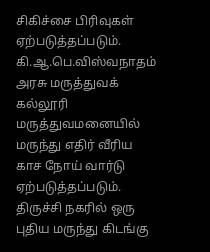சிகிச்சை பிரிவுகள் ஏற்படுத்தப்படும். கி.ஆ.பெ.விஸ்வநாதம் அரசு மருத்துவக் கல்லூரி மருத்துவமனையில் மருந்து எதிர் வீரிய காச நோய் வார்டு ஏற்படுத்தப்படும். திருச்சி நகரில் ஒரு புதிய மருந்து கிடங்கு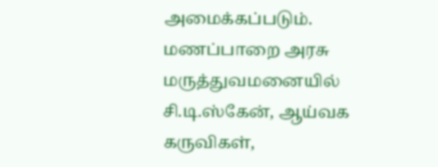அமைக்கப்படும். மணப்பாறை அரசு மருத்துவமனையில் சி.டி.ஸ்கேன், ஆய்வக கருவிகள்,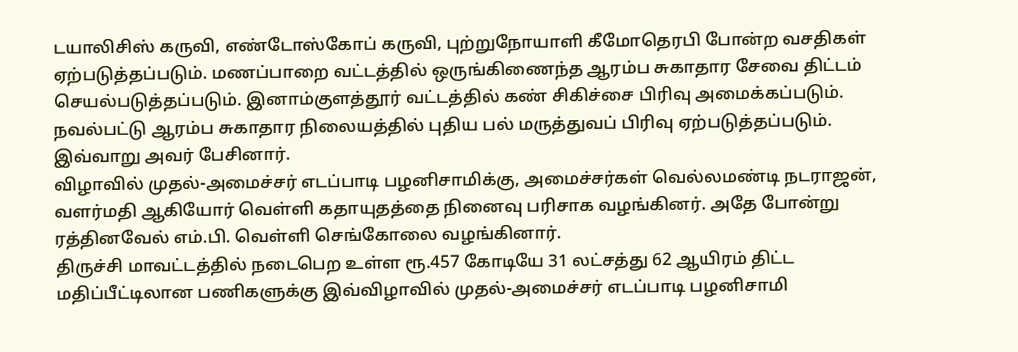டயாலிசிஸ் கருவி, எண்டோஸ்கோப் கருவி, புற்றுநோயாளி கீமோதெரபி போன்ற வசதிகள் ஏற்படுத்தப்படும். மணப்பாறை வட்டத்தில் ஒருங்கிணைந்த ஆரம்ப சுகாதார சேவை திட்டம் செயல்படுத்தப்படும். இனாம்குளத்தூர் வட்டத்தில் கண் சிகிச்சை பிரிவு அமைக்கப்படும். நவல்பட்டு ஆரம்ப சுகாதார நிலையத்தில் புதிய பல் மருத்துவப் பிரிவு ஏற்படுத்தப்படும்.
இவ்வாறு அவர் பேசினார்.
விழாவில் முதல்-அமைச்சர் எடப்பாடி பழனிசாமிக்கு, அமைச்சர்கள் வெல்லமண்டி நடராஜன், வளர்மதி ஆகியோர் வெள்ளி கதாயுதத்தை நினைவு பரிசாக வழங்கினர். அதே போன்று ரத்தினவேல் எம்.பி. வெள்ளி செங்கோலை வழங்கினார்.
திருச்சி மாவட்டத்தில் நடைபெற உள்ள ரூ.457 கோடியே 31 லட்சத்து 62 ஆயிரம் திட்ட மதிப்பீட்டிலான பணிகளுக்கு இவ்விழாவில் முதல்-அமைச்சர் எடப்பாடி பழனிசாமி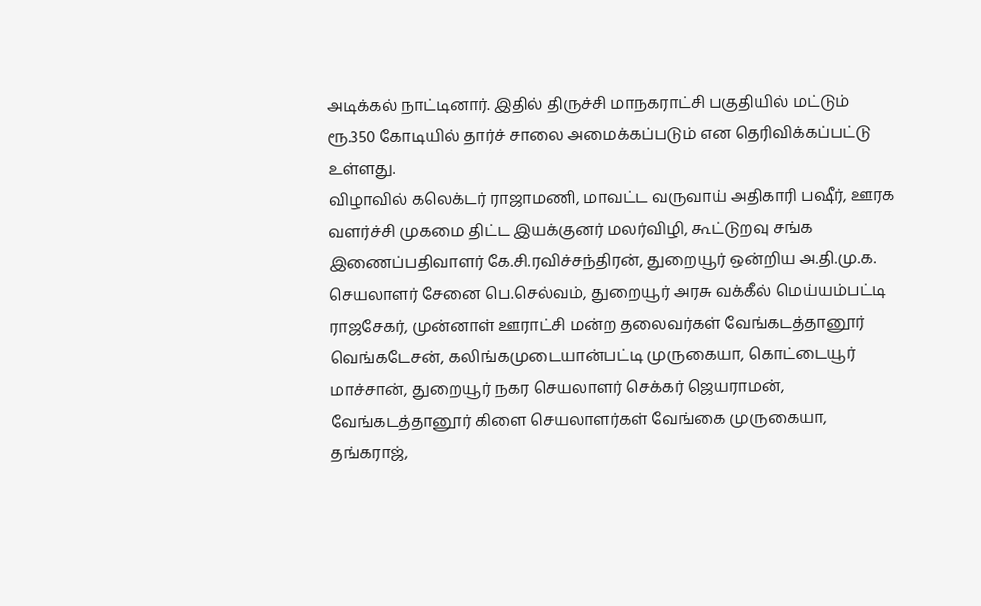அடிக்கல் நாட்டினார். இதில் திருச்சி மாநகராட்சி பகுதியில் மட்டும் ரூ.350 கோடியில் தார்ச் சாலை அமைக்கப்படும் என தெரிவிக்கப்பட்டு உள்ளது.
விழாவில் கலெக்டர் ராஜாமணி, மாவட்ட வருவாய் அதிகாரி பஷீர், ஊரக வளர்ச்சி முகமை திட்ட இயக்குனர் மலர்விழி, கூட்டுறவு சங்க இணைப்பதிவாளர் கே.சி.ரவிச்சந்திரன், துறையூர் ஒன்றிய அ.தி.மு.க. செயலாளர் சேனை பெ.செல்வம், துறையூர் அரசு வக்கீல் மெய்யம்பட்டி ராஜசேகர், முன்னாள் ஊராட்சி மன்ற தலைவர்கள் வேங்கடத்தானூர் வெங்கடேசன், கலிங்கமுடையான்பட்டி முருகையா, கொட்டையூர் மாச்சான், துறையூர் நகர செயலாளர் செக்கர் ஜெயராமன், வேங்கடத்தானூர் கிளை செயலாளர்கள் வேங்கை முருகையா, தங்கராஜ்,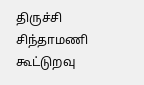திருச்சி சிந்தாமணி கூட்டுறவு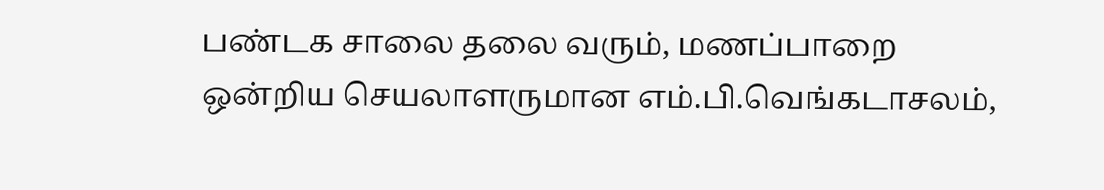பண்டக சாலை தலை வரும், மணப்பாறை ஒன்றிய செயலாளருமான எம்.பி.வெங்கடாசலம்,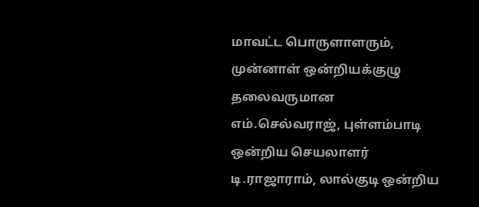மாவட்ட பொருளாளரும், முன்னாள் ஒன்றியக்குழு தலைவருமான எம்.செல்வராஜ், புள்ளம்பாடி ஒன்றிய செயலாளர் டி.ராஜாராம், லால்குடி ஒன்றிய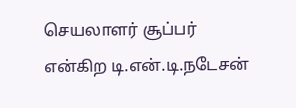செயலாளர் சூப்பர் என்கிற டி.என்.டி.நடேசன்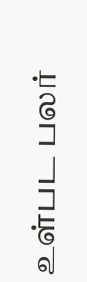உள்பட பலர்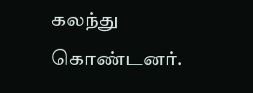கலந்து கொண்டனர்.